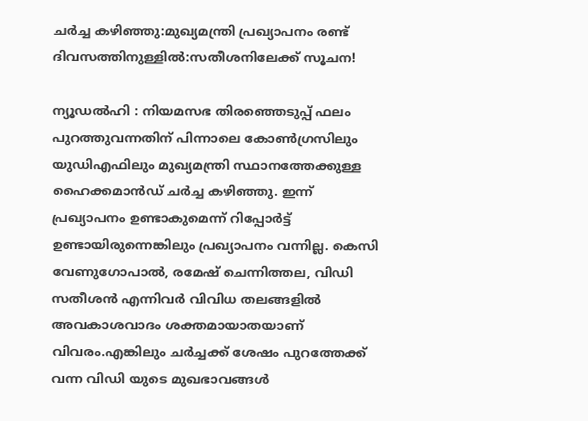ചർച്ച കഴിഞ്ഞു:മുഖ്യമന്ത്രി പ്രഖ്യാപനം രണ്ട് ദിവസത്തിനുള്ളിൽ:സതീശനിലേക്ക് സൂചന!

ന്യൂഡൽഹി : നിയമസഭ തിരഞ്ഞെടുപ്പ് ഫലം പുറത്തുവന്നതിന് പിന്നാലെ കോൺഗ്രസിലും യുഡിഎഫിലും മുഖ്യമന്ത്രി സ്ഥാനത്തേക്കുള്ള ഹൈക്കമാൻഡ് ചർച്ച കഴിഞ്ഞു. ഇന്ന് പ്രഖ്യാപനം ഉണ്ടാകുമെന്ന് റിപ്പോർട്ട് ഉണ്ടായിരുന്നെങ്കിലും പ്രഖ്യാപനം വന്നില്ല. കെസി വേണുഗോപാൽ, രമേഷ് ചെന്നിത്തല, വിഡി സതീശൻ എന്നിവർ വിവിധ തലങ്ങളിൽ അവകാശവാദം ശക്തമായാതയാണ് വിവരം.എങ്കിലും ചർച്ചക്ക് ശേഷം പുറത്തേക്ക് വന്ന വിഡി യുടെ മുഖഭാവങ്ങൾ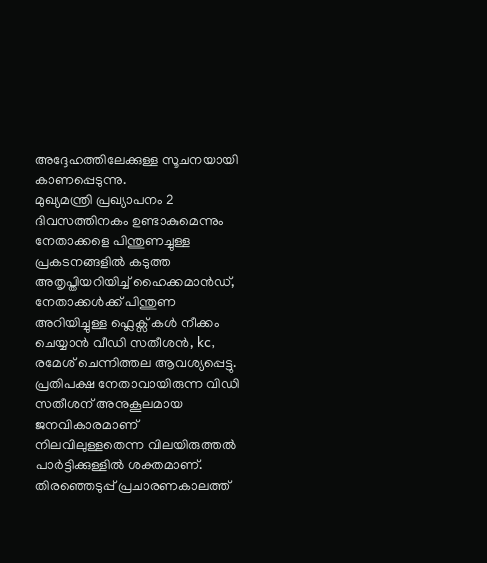അദ്ദേഹത്തിലേക്കുള്ള സൂചനയായി കാണപ്പെടുന്നു.
മുഖ്യമന്ത്രി പ്രഖ്യാപനം 2 ദിവസത്തിനകം ഉണ്ടാകുമെന്നും നേതാക്കളെ പിന്തുണച്ചുള്ള പ്രകടനങ്ങളിൽ കടുത്ത അതൃപ്തിയറിയിച്ച് ഹൈക്കമാൻഡ്,
നേതാക്കൾക്ക് പിന്തുണ അറിയിച്ചുള്ള ഫ്ലെക്സ് കൾ നീക്കം ചെയ്യാൻ വീഡി സതീശൻ, kc, രമേശ് ചെന്നിത്തല ആവശ്യപ്പെട്ടു.
പ്രതിപക്ഷ നേതാവായിരുന്ന വിഡി സതീശന് അനുകൂലമായ ജനവികാരമാണ് നിലവിലുള്ളതെന്ന വിലയിരുത്തൽ പാർട്ടിക്കുള്ളിൽ ശക്തമാണ്. തിരഞ്ഞെടുപ്പ് പ്രചാരണകാലത്ത്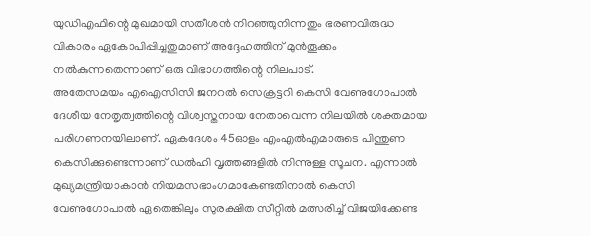യുഡിഎഫിന്റെ മുഖമായി സതീശൻ നിറഞ്ഞുനിന്നതും ഭരണവിരുദ്ധ വികാരം ഏകോപിപ്പിച്ചതുമാണ് അദ്ദേഹത്തിന് മുൻതൂക്കം നൽകുന്നതെന്നാണ് ഒരു വിഭാഗത്തിന്റെ നിലപാട്.
അതേസമയം എഐസിസി ജനറൽ സെക്രട്ടറി കെസി വേണുഗോപാൽ ദേശീയ നേതൃത്വത്തിന്റെ വിശ്വസ്തനായ നേതാവെന്ന നിലയിൽ ശക്തമായ പരിഗണനയിലാണ്. ഏകദേശം 45ഓളം എംഎൽഎമാരുടെ പിന്തുണ കെസിക്കുണ്ടെന്നാണ് ഡൽഹി വൃത്തങ്ങളിൽ നിന്നുള്ള സൂചന. എന്നാൽ മുഖ്യമന്ത്രിയാകാൻ നിയമസഭാംഗമാകേണ്ടതിനാൽ കെസി വേണുഗോപാൽ ഏതെങ്കിലും സുരക്ഷിത സീറ്റിൽ മത്സരിച്ച് വിജയിക്കേണ്ട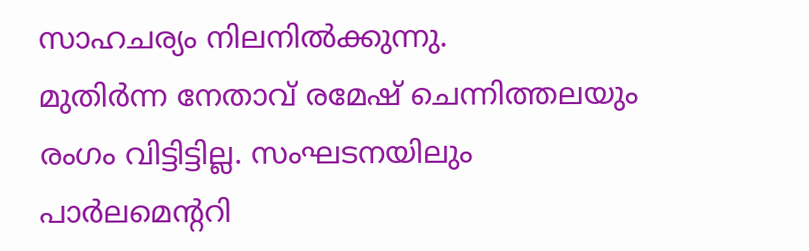സാഹചര്യം നിലനിൽക്കുന്നു.
മുതിർന്ന നേതാവ് രമേഷ് ചെന്നിത്തലയും രംഗം വിട്ടിട്ടില്ല. സംഘടനയിലും പാർലമെന്ററി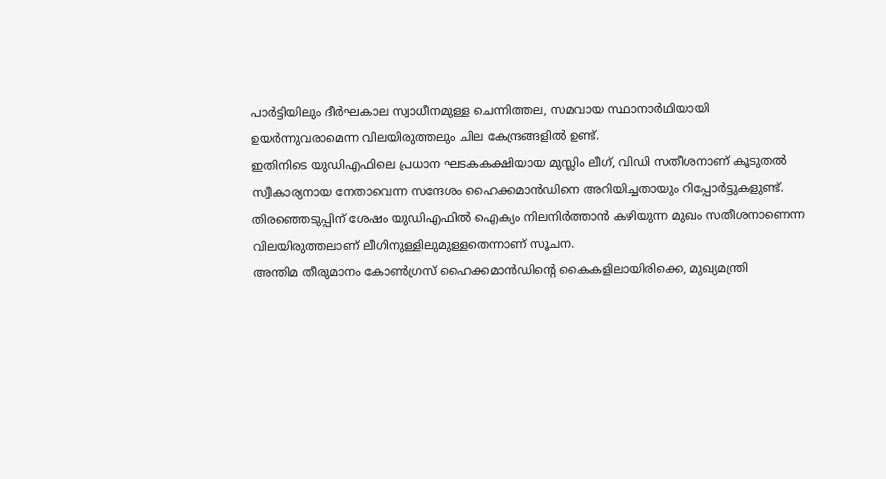പാർട്ടിയിലും ദീർഘകാല സ്വാധീനമുള്ള ചെന്നിത്തല, സമവായ സ്ഥാനാർഥിയായി ഉയർന്നുവരാമെന്ന വിലയിരുത്തലും ചില കേന്ദ്രങ്ങളിൽ ഉണ്ട്.
ഇതിനിടെ യുഡിഎഫിലെ പ്രധാന ഘടകകക്ഷിയായ മുസ്ലിം ലീഗ്, വിഡി സതീശനാണ് കൂടുതൽ സ്വീകാര്യനായ നേതാവെന്ന സന്ദേശം ഹൈക്കമാൻഡിനെ അറിയിച്ചതായും റിപ്പോർട്ടുകളുണ്ട്. തിരഞ്ഞെടുപ്പിന് ശേഷം യുഡിഎഫിൽ ഐക്യം നിലനിർത്താൻ കഴിയുന്ന മുഖം സതീശനാണെന്ന വിലയിരുത്തലാണ് ലീഗിനുള്ളിലുമുള്ളതെന്നാണ് സൂചന.
അന്തിമ തീരുമാനം കോൺഗ്രസ് ഹൈക്കമാൻഡിന്റെ കൈകളിലായിരിക്കെ, മുഖ്യമന്ത്രി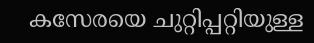കസേരയെ ചുറ്റിപ്പറ്റിയുള്ള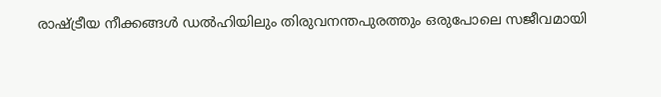രാഷ്ട്രീയ നീക്കങ്ങൾ ഡൽഹിയിലും തിരുവനന്തപുരത്തും ഒരുപോലെ സജീവമായി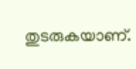തുടരുകയാണ്.